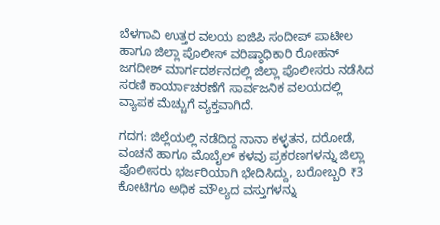ಬೆಳಗಾವಿ ಉತ್ತರ ವಲಯ ಐಜಿಪಿ ಸಂದೀಪ್ ಪಾಟೀಲ ಹಾಗೂ ಜಿಲ್ಲಾ ಪೊಲೀಸ್ ವರಿಷ್ಠಾಧಿಕಾರಿ ರೋಹನ್ ಜಗದೀಶ್ ಮಾರ್ಗದರ್ಶನದಲ್ಲಿ ಜಿಲ್ಲಾ ಪೊಲೀಸರು ನಡೆಸಿದ ಸರಣಿ ಕಾರ್ಯಾಚರಣೆಗೆ ಸಾರ್ವಜನಿಕ ವಲಯದಲ್ಲಿ ವ್ಯಾಪಕ ಮೆಚ್ಚುಗೆ ವ್ಯಕ್ತವಾಗಿದೆ.

ಗದಗ: ಜಿಲ್ಲೆಯಲ್ಲಿ ನಡೆದಿದ್ದ ನಾನಾ ಕಳ್ಳತನ, ದರೋಡೆ, ವಂಚನೆ ಹಾಗೂ ಮೊಬೈಲ್ ಕಳವು ಪ್ರಕರಣಗಳನ್ನು ಜಿಲ್ಲಾ ಪೊಲೀಸರು ಭರ್ಜರಿಯಾಗಿ ಭೇದಿಸಿದ್ದು, ಬರೋಬ್ಬರಿ ₹3 ಕೋಟಿಗೂ ಅಧಿಕ ಮೌಲ್ಯದ ವಸ್ತುಗಳನ್ನು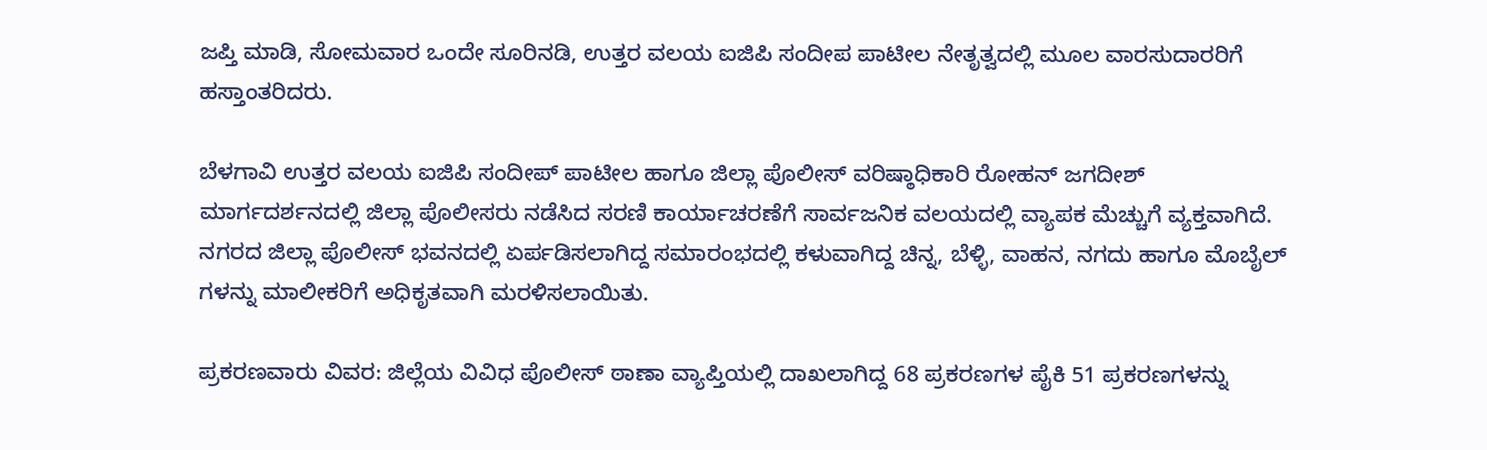ಜಪ್ತಿ ಮಾಡಿ, ಸೋಮವಾರ ಒಂದೇ ಸೂರಿನಡಿ, ಉತ್ತರ ವಲಯ ಐಜಿಪಿ ಸಂದೀಪ ಪಾಟೀಲ ನೇತೃತ್ವದಲ್ಲಿ ಮೂಲ ವಾರಸುದಾರರಿಗೆ ಹಸ್ತಾಂತರಿದರು.

ಬೆಳಗಾವಿ ಉತ್ತರ ವಲಯ ಐಜಿಪಿ ಸಂದೀಪ್ ಪಾಟೀಲ ಹಾಗೂ ಜಿಲ್ಲಾ ಪೊಲೀಸ್ ವರಿಷ್ಠಾಧಿಕಾರಿ ರೋಹನ್ ಜಗದೀಶ್ ಮಾರ್ಗದರ್ಶನದಲ್ಲಿ ಜಿಲ್ಲಾ ಪೊಲೀಸರು ನಡೆಸಿದ ಸರಣಿ ಕಾರ್ಯಾಚರಣೆಗೆ ಸಾರ್ವಜನಿಕ ವಲಯದಲ್ಲಿ ವ್ಯಾಪಕ ಮೆಚ್ಚುಗೆ ವ್ಯಕ್ತವಾಗಿದೆ. ನಗರದ ಜಿಲ್ಲಾ ಪೊಲೀಸ್ ಭವನದಲ್ಲಿ ಏರ್ಪಡಿಸಲಾಗಿದ್ದ ಸಮಾರಂಭದಲ್ಲಿ ಕಳುವಾಗಿದ್ದ ಚಿನ್ನ, ಬೆಳ್ಳಿ, ವಾಹನ, ನಗದು ಹಾಗೂ ಮೊಬೈಲ್‌ ಗಳನ್ನು ಮಾಲೀಕರಿಗೆ ಅಧಿಕೃತವಾಗಿ ಮರಳಿಸಲಾಯಿತು.

ಪ್ರಕರಣವಾರು ವಿವರ: ಜಿಲ್ಲೆಯ ವಿವಿಧ ಪೊಲೀಸ್ ಠಾಣಾ ವ್ಯಾಪ್ತಿಯಲ್ಲಿ ದಾಖಲಾಗಿದ್ದ 68 ಪ್ರಕರಣಗಳ ಪೈಕಿ 51 ಪ್ರಕರಣಗಳನ್ನು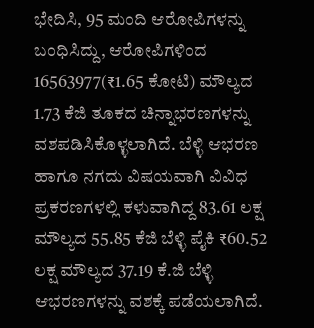ಭೇದಿಸಿ, 95 ಮಂದಿ ಆರೋಪಿಗಳನ್ನು ಬಂಧಿಸಿದ್ದು, ಆರೋಪಿಗಳಿಂದ 16563977(₹1.65 ಕೋಟಿ) ಮೌಲ್ಯದ 1.73 ಕೆಜಿ ತೂಕದ ಚಿನ್ನಾಭರಣಗಳನ್ನು ವಶಪಡಿಸಿಕೊಳ್ಳಲಾಗಿದೆ. ಬೆಳ್ಳಿ ಆಭರಣ ಹಾಗೂ ನಗದು ವಿಷಯವಾಗಿ ವಿವಿಧ ಪ್ರಕರಣಗಳಲ್ಲಿ ಕಳುವಾಗಿದ್ದ 83.61 ಲಕ್ಷ ಮೌಲ್ಯದ 55.85 ಕೆಜಿ ಬೆಳ್ಳಿ ಪೈಕಿ ₹60.52 ಲಕ್ಷ ಮೌಲ್ಯದ 37.19 ಕೆ.ಜಿ ಬೆಳ್ಳಿ ಆಭರಣಗಳನ್ನು ವಶಕ್ಕೆ ಪಡೆಯಲಾಗಿದೆ.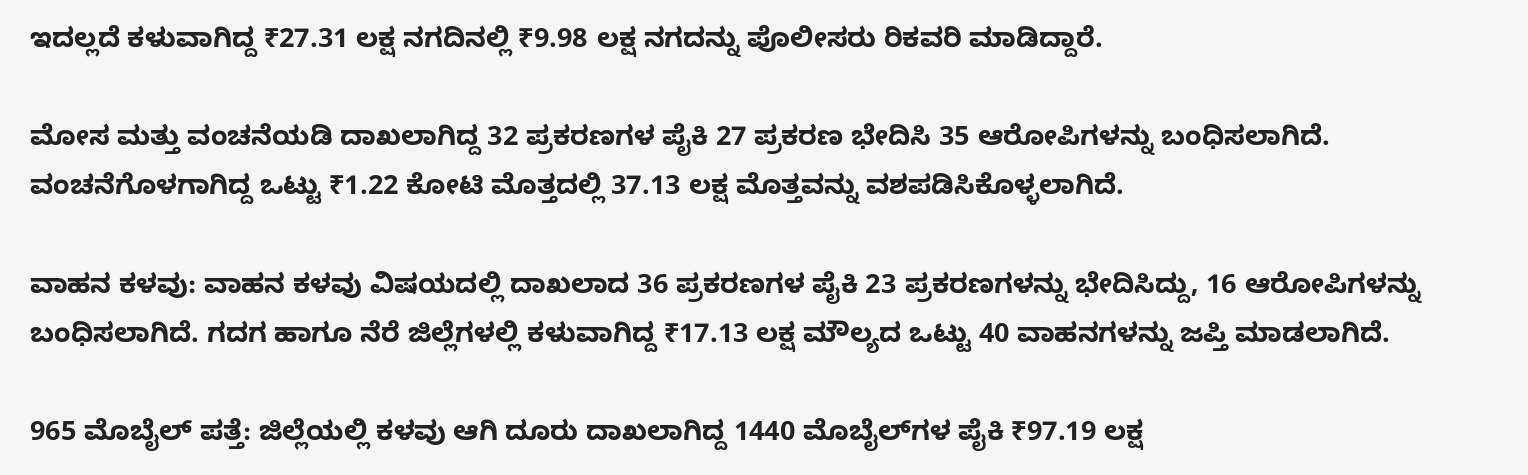ಇದಲ್ಲದೆ ಕಳುವಾಗಿದ್ದ ₹27.31 ಲಕ್ಷ ನಗದಿನಲ್ಲಿ ₹9.98 ಲಕ್ಷ ನಗದನ್ನು ಪೊಲೀಸರು ರಿಕವರಿ ಮಾಡಿದ್ದಾರೆ.

ಮೋಸ ಮತ್ತು ವಂಚನೆಯಡಿ ದಾಖಲಾಗಿದ್ದ 32 ಪ್ರಕರಣಗಳ ಪೈಕಿ 27 ಪ್ರಕರಣ ಭೇದಿಸಿ 35 ಆರೋಪಿಗಳನ್ನು ಬಂಧಿಸಲಾಗಿದೆ. ವಂಚನೆಗೊಳಗಾಗಿದ್ದ ಒಟ್ಟು ₹1.22 ಕೋಟಿ ಮೊತ್ತದಲ್ಲಿ 37.13 ಲಕ್ಷ ಮೊತ್ತವನ್ನು ವಶಪಡಿಸಿಕೊಳ್ಳಲಾಗಿದೆ.

ವಾಹನ ಕಳವು: ವಾಹನ ಕಳವು ವಿಷಯದಲ್ಲಿ ದಾಖಲಾದ 36 ಪ್ರಕರಣಗಳ ಪೈಕಿ 23 ಪ್ರಕರಣಗಳನ್ನು ಭೇದಿಸಿದ್ದು, 16 ಆರೋಪಿಗಳನ್ನು ಬಂಧಿಸಲಾಗಿದೆ. ಗದಗ ಹಾಗೂ ನೆರೆ ಜಿಲ್ಲೆಗಳಲ್ಲಿ ಕಳುವಾಗಿದ್ದ ₹17.13 ಲಕ್ಷ ಮೌಲ್ಯದ ಒಟ್ಟು 40 ವಾಹನಗಳನ್ನು ಜಪ್ತಿ ಮಾಡಲಾಗಿದೆ.

965 ಮೊಬೈಲ್ ಪತ್ತೆ: ಜಿಲ್ಲೆಯಲ್ಲಿ ಕಳವು ಆಗಿ ದೂರು ದಾಖಲಾಗಿದ್ದ 1440 ಮೊಬೈಲ್‌ಗಳ ಪೈಕಿ ₹97.19 ಲಕ್ಷ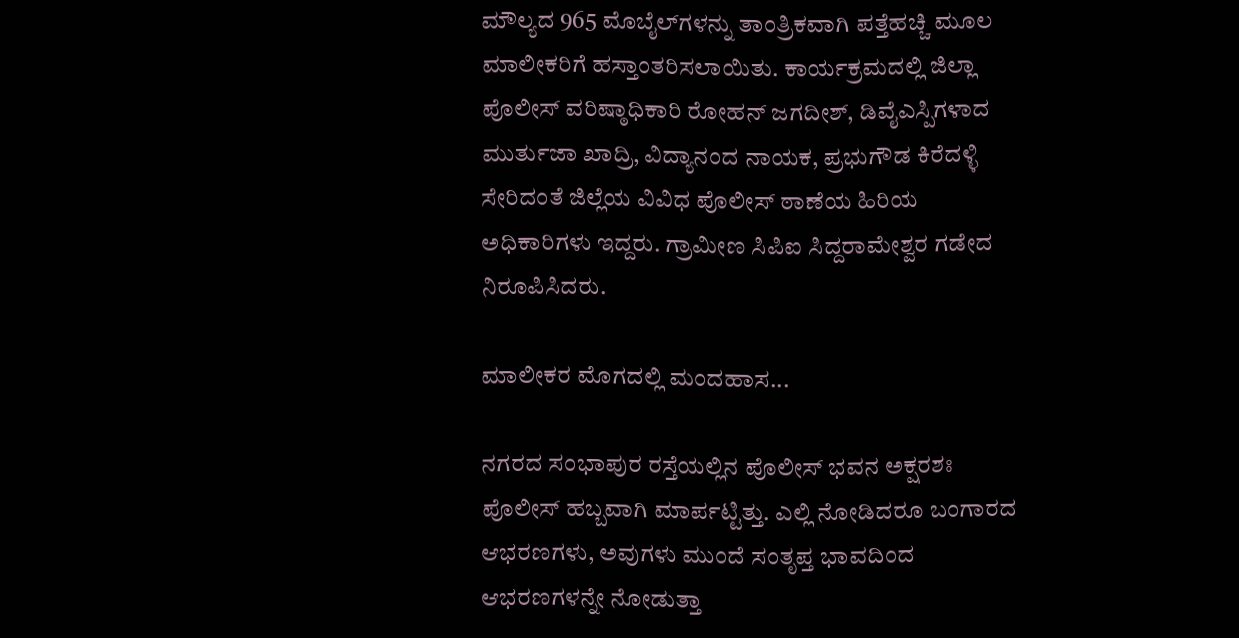ಮೌಲ್ಯದ 965 ಮೊಬೈಲ್‌ಗಳನ್ನು ತಾಂತ್ರಿಕವಾಗಿ ಪತ್ತೆಹಚ್ಚಿ ಮೂಲ ಮಾಲೀಕರಿಗೆ ಹಸ್ತಾಂತರಿಸಲಾಯಿತು. ಕಾರ್ಯಕ್ರಮದಲ್ಲಿ ಜಿಲ್ಲಾ ಪೊಲೀಸ್ ವರಿಷ್ಠಾಧಿಕಾರಿ ರೋಹನ್ ಜಗದೀಶ್, ಡಿವೈಎಸ್ಪಿಗಳಾದ ಮುರ್ತುಜಾ ಖಾದ್ರಿ, ವಿದ್ಯಾನಂದ ನಾಯಕ, ಪ್ರಭುಗೌಡ ಕಿರೆದಳ್ಳಿ ಸೇರಿದಂತೆ ಜಿಲ್ಲೆಯ ವಿವಿಧ ಪೊಲೀಸ್ ಠಾಣೆಯ ಹಿರಿಯ ಅಧಿಕಾರಿಗಳು ಇದ್ದರು. ಗ್ರಾಮೀಣ ಸಿಪಿಐ ಸಿದ್ದರಾಮೇಶ್ವರ ಗಡೇದ ನಿರೂಪಿಸಿದರು.

ಮಾಲೀಕರ ಮೊಗದಲ್ಲಿ ಮಂದಹಾಸ...

ನಗರದ ಸಂಭಾಪುರ ರಸ್ತೆಯಲ್ಲಿನ ಪೊಲೀಸ್ ಭವನ ಅಕ್ಷರಶಃ ಪೊಲೀಸ್ ಹಬ್ಬವಾಗಿ ಮಾರ್ಪಟ್ಟಿತ್ತು. ಎಲ್ಲಿ ನೋಡಿದರೂ ಬಂಗಾರದ ಆಭರಣಗಳು, ಅವುಗಳು ಮುಂದೆ ಸಂತೃಪ್ತ ಭಾವದಿಂದ ಆಭರಣಗಳನ್ನೇ ನೋಡುತ್ತಾ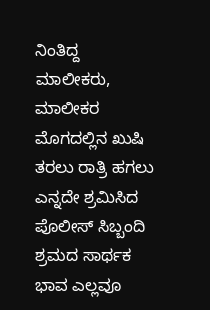ನಿಂತಿದ್ದ ಮಾಲೀಕರು, ಮಾಲೀಕರ ಮೊಗದಲ್ಲಿನ ಖುಷಿ ತರಲು ರಾತ್ರಿ ಹಗಲು ಎನ್ನದೇ ಶ್ರಮಿಸಿದ ಪೊಲೀಸ್ ಸಿಬ್ಬಂದಿ ಶ್ರಮದ ಸಾರ್ಥಕ ಭಾವ ಎಲ್ಲವೂ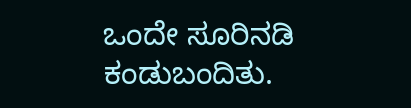ಒಂದೇ ಸೂರಿನಡಿ ಕಂಡುಬಂದಿತು.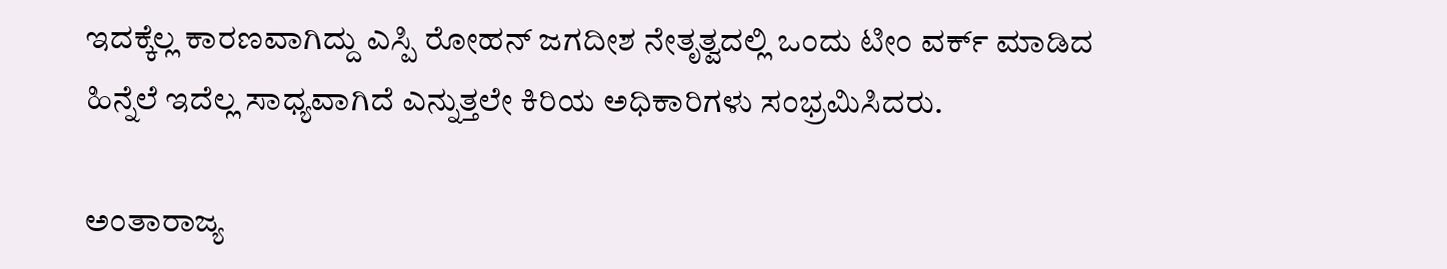ಇದಕ್ಕೆಲ್ಲ ಕಾರಣವಾಗಿದ್ದು ಎಸ್ಪಿ ರೋಹನ್ ಜಗದೀಶ ನೇತೃತ್ವದಲ್ಲಿ ಒಂದು ಟೀಂ ವರ್ಕ್ ಮಾಡಿದ ಹಿನ್ನೆಲೆ ಇದೆಲ್ಲ ಸಾಧ್ಯವಾಗಿದೆ ಎನ್ನುತ್ತಲೇ ಕಿರಿಯ ಅಧಿಕಾರಿಗಳು ಸಂಭ್ರಮಿಸಿದರು.

ಅಂತಾರಾಜ್ಯ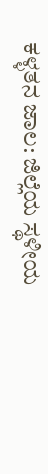ಕಳ್ಳತನ ಜಾಲ: ಜಿಲ್ಲೆಯ ಸ್ಥಳೀಯ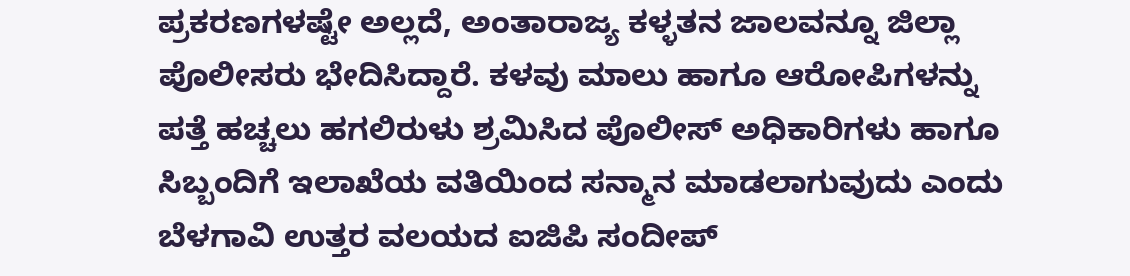ಪ್ರಕರಣಗಳಷ್ಟೇ ಅಲ್ಲದೆ, ಅಂತಾರಾಜ್ಯ ಕಳ್ಳತನ ಜಾಲವನ್ನೂ ಜಿಲ್ಲಾ ಪೊಲೀಸರು ಭೇದಿಸಿದ್ದಾರೆ. ಕಳವು ಮಾಲು ಹಾಗೂ ಆರೋಪಿಗಳನ್ನು ಪತ್ತೆ ಹಚ್ಚಲು ಹಗಲಿರುಳು ಶ್ರಮಿಸಿದ ಪೊಲೀಸ್ ಅಧಿಕಾರಿಗಳು ಹಾಗೂ ಸಿಬ್ಬಂದಿಗೆ ಇಲಾಖೆಯ ವತಿಯಿಂದ ಸನ್ಮಾನ ಮಾಡಲಾಗುವುದು ಎಂದು ಬೆಳಗಾವಿ ಉತ್ತರ ವಲಯದ ಐಜಿಪಿ ಸಂದೀಪ್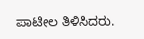ಪಾಟೀಲ ತಿಳಿಸಿದರು.